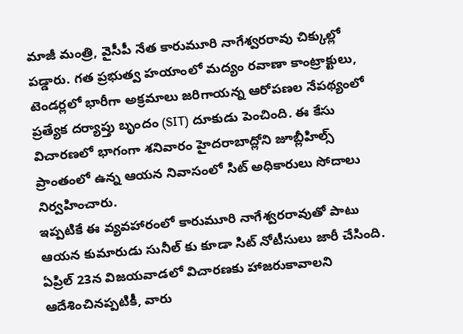మాజీ మంత్రి, వైసీపీ నేత కారుమూరి నాగేశ్వరరావు చిక్కుల్లో పడ్డారు. గత ప్రభుత్వ హయాంలో మద్యం రవాణా కాంట్రాక్టులు, టెండర్లలో భారీగా అక్రమాలు జరిగాయన్న ఆరోపణల నేపథ్యంలో ప్రత్యేక దర్యాప్తు బృందం (SIT) దూకుడు పెంచింది. ఈ కేసు విచారణలో భాగంగా శనివారం హైదరాబాద్లోని జూబ్లీహిల్స్ ప్రాంతంలో ఉన్న ఆయన నివాసంలో సిట్ అధికారులు సోదాలు నిర్వహించారు.
ఇప్పటికే ఈ వ్యవహారంలో కారుమూరి నాగేశ్వరరావుతో పాటు ఆయన కుమారుడు సునీల్ కు కూడా సిట్ నోటీసులు జారీ చేసింది. ఏప్రిల్ 23న విజయవాడలో విచారణకు హాజరుకావాలని ఆదేశించినప్పటికీ, వారు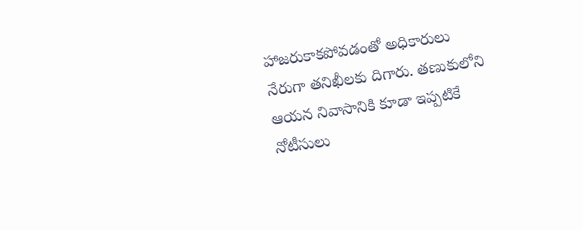హాజరుకాకపోవడంతో అధికారులు నేరుగా తనిఖీలకు దిగారు. తణుకులోని ఆయన నివాసానికి కూడా ఇప్పటికే నోటీసులు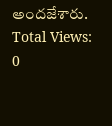అందజేశారు.
Total Views: 0